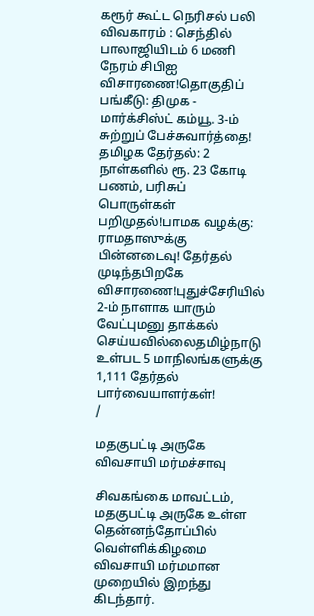கரூர் கூட்ட நெரிசல் பலி விவகாரம் : செந்தில் பாலாஜியிடம் 6 மணி நேரம் சிபிஐ விசாரணை!தொகுதிப் பங்கீடு: திமுக - மார்க்சிஸ்ட் கம்யூ. 3-ம் சுற்றுப் பேச்சுவார்த்தை! தமிழக தேர்தல்: 2 நாள்களில் ரூ. 23 கோடி பணம், பரிசுப் பொருள்கள் பறிமுதல்!பாமக வழக்கு: ராமதாஸுக்கு பின்னடைவு! தேர்தல் முடிந்தபிறகே விசாரணை!புதுச்சேரியில் 2-ம் நாளாக யாரும் வேட்புமனு தாக்கல் செய்யவில்லைதமிழ்நாடு உள்பட 5 மாநிலங்களுக்கு 1,111 தேர்தல் பார்வையாளர்கள்!
/

மதகுபட்டி அருகே விவசாயி மர்மச்சாவு

சிவகங்கை மாவட்டம், மதகுபட்டி அருகே உள்ள தென்னந்தோப்பில் வெள்ளிக்கிழமை விவசாயி மர்மமான முறையில் இறந்து கிடந்தார்.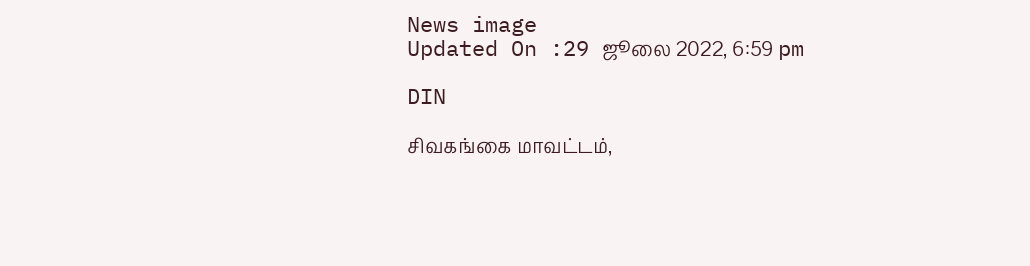News image
Updated On :29 ஜூலை 2022, 6:59 pm

DIN

சிவகங்கை மாவட்டம்,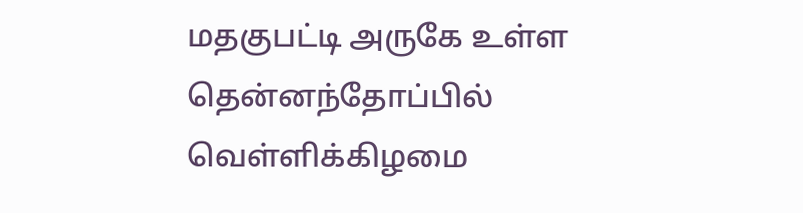மதகுபட்டி அருகே உள்ள தென்னந்தோப்பில் வெள்ளிக்கிழமை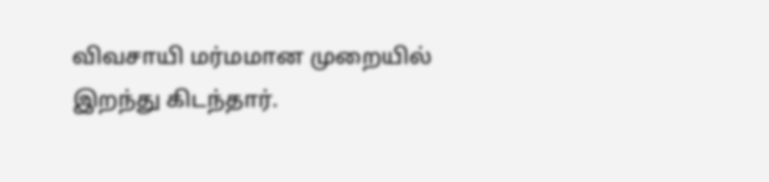விவசாயி மர்மமான முறையில் இறந்து கிடந்தார்.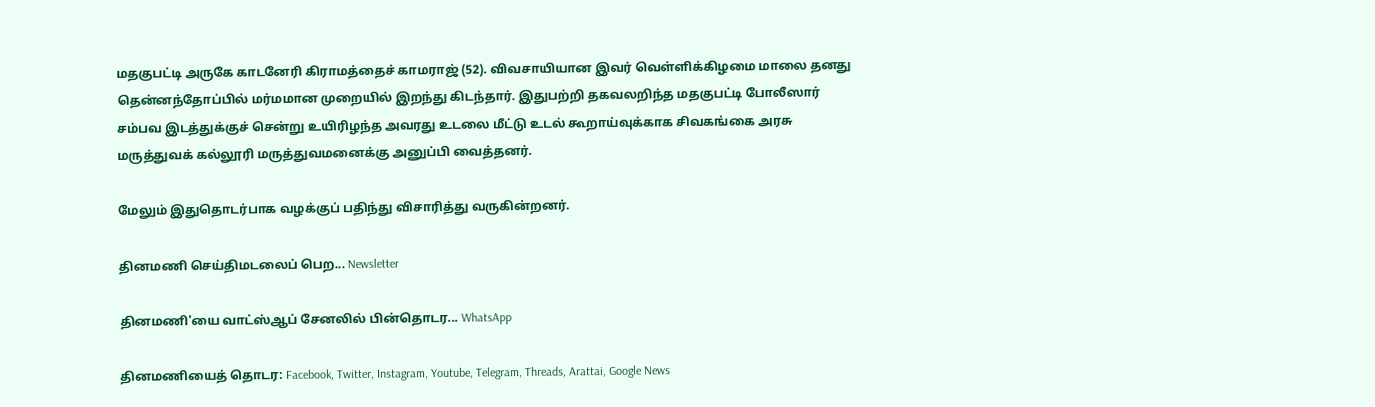மதகுபட்டி அருகே காடனேரி கிராமத்தைச் காமராஜ் (52). விவசாயியான இவர் வெள்ளிக்கிழமை மாலை தனது தென்னந்தோப்பில் மர்மமான முறையில் இறந்து கிடந்தார். இதுபற்றி தகவலறிந்த மதகுபட்டி போலீஸார் சம்பவ இடத்துக்குச் சென்று உயிரிழந்த அவரது உடலை மீட்டு உடல் கூறாய்வுக்காக சிவகங்கை அரசு மருத்துவக் கல்லூரி மருத்துவமனைக்கு அனுப்பி வைத்தனர்.

மேலும் இதுதொடர்பாக வழக்குப் பதிந்து விசாரித்து வருகின்றனர்.

தினமணி செய்திமடலைப் பெற... Newsletter

தினமணி'யை வாட்ஸ்ஆப் சேனலில் பின்தொடர... WhatsApp

தினமணியைத் தொடர: Facebook, Twitter, Instagram, Youtube, Telegram, Threads, Arattai, Google News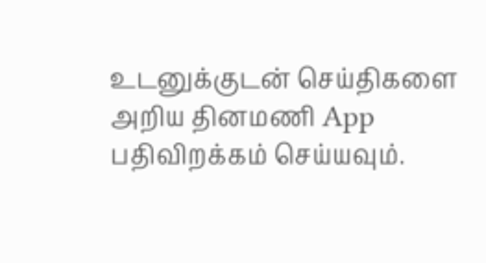உடனுக்குடன் செய்திகளை அறிய தினமணி App பதிவிறக்கம் செய்யவும்.